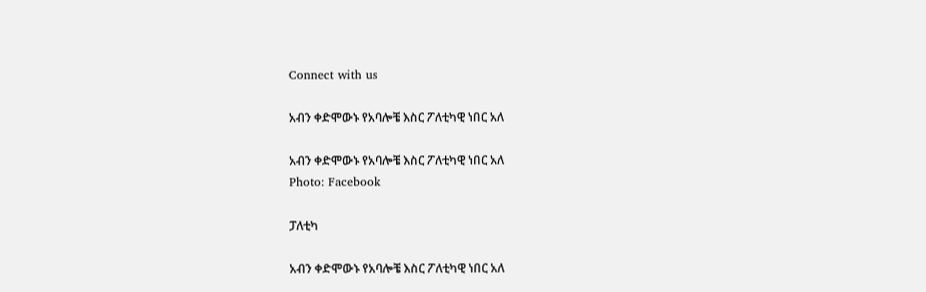Connect with us

አብን ቀድሞውኑ የአባሎቼ እስር ፖለቲካዊ ነበር አለ

አብን ቀድሞውኑ የአባሎቼ እስር ፖለቲካዊ ነበር አለ
Photo: Facebook

ፓለቲካ

አብን ቀድሞውኑ የአባሎቼ እስር ፖለቲካዊ ነበር አለ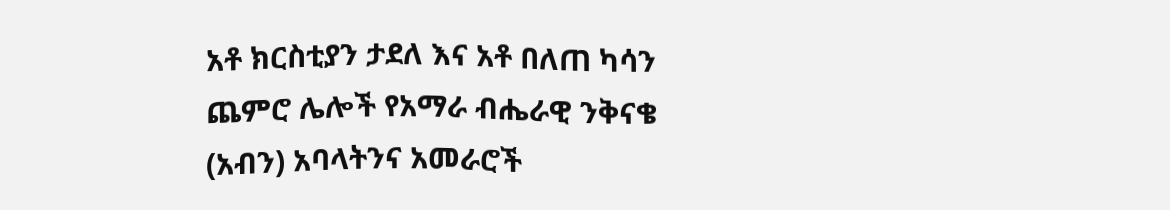አቶ ክርስቲያን ታደለ እና አቶ በለጠ ካሳን ጨምሮ ሌሎች የአማራ ብሔራዊ ንቅናቄ (አብን) አባላትንና አመራሮች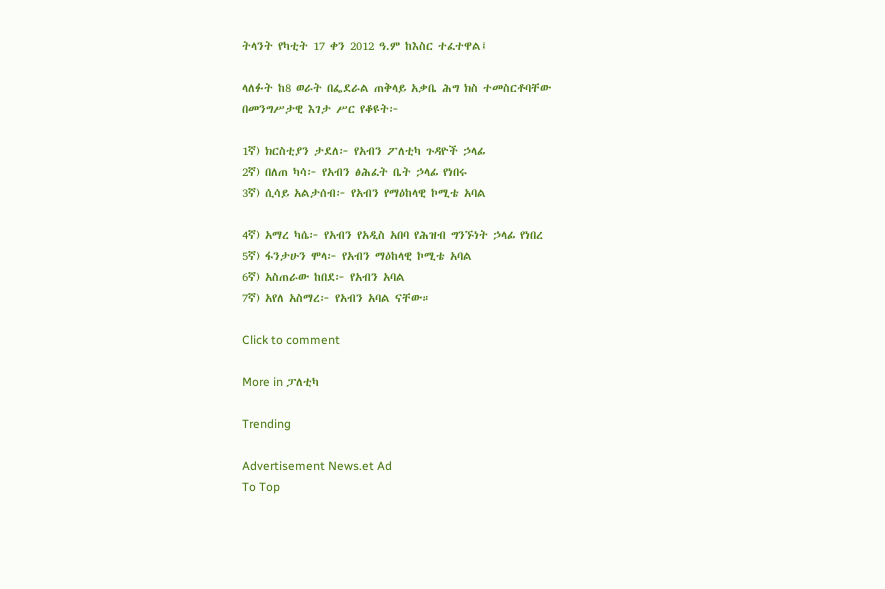ትላንት የካቲት 17 ቀን 2012 ዓ.ም ከእስር ተፈተዋል፤

ላለፉት ከ8 ወራት በፌደራል ጠቅላይ አቃቤ ሕግ ክስ ተመስርቶባቸው በመንግሥታዊ እገታ ሥር የቆዩት፦

1ኛ) ክርስቲያን ታደለ፦ የአብን ፖለቲካ ጉዳዮች ኃላፊ
2ኛ) በለጠ ካሳ፦ የአብን ፅሕፈት ቤት ኃላፊ የነበሩ
3ኛ) ሲሳይ አልታሰብ፦ የአብን የማዕከላዊ ኮሚቴ አባል

4ኛ) አማረ ካሴ፦ የአብን የአዲስ አበባ የሕዝብ ግንኙነት ኃላፊ የነበረ
5ኛ) ፋንታሁን ሞላ፦ የአብን ማዕከላዊ ኮሚቴ አባል
6ኛ) አስጠራው ከበደ፦ የአብን አባል
7ኛ) አየለ አስማረ፦ የአብን አባል ናቸው።

Click to comment

More in ፓለቲካ

Trending

Advertisement News.et Ad
To Top